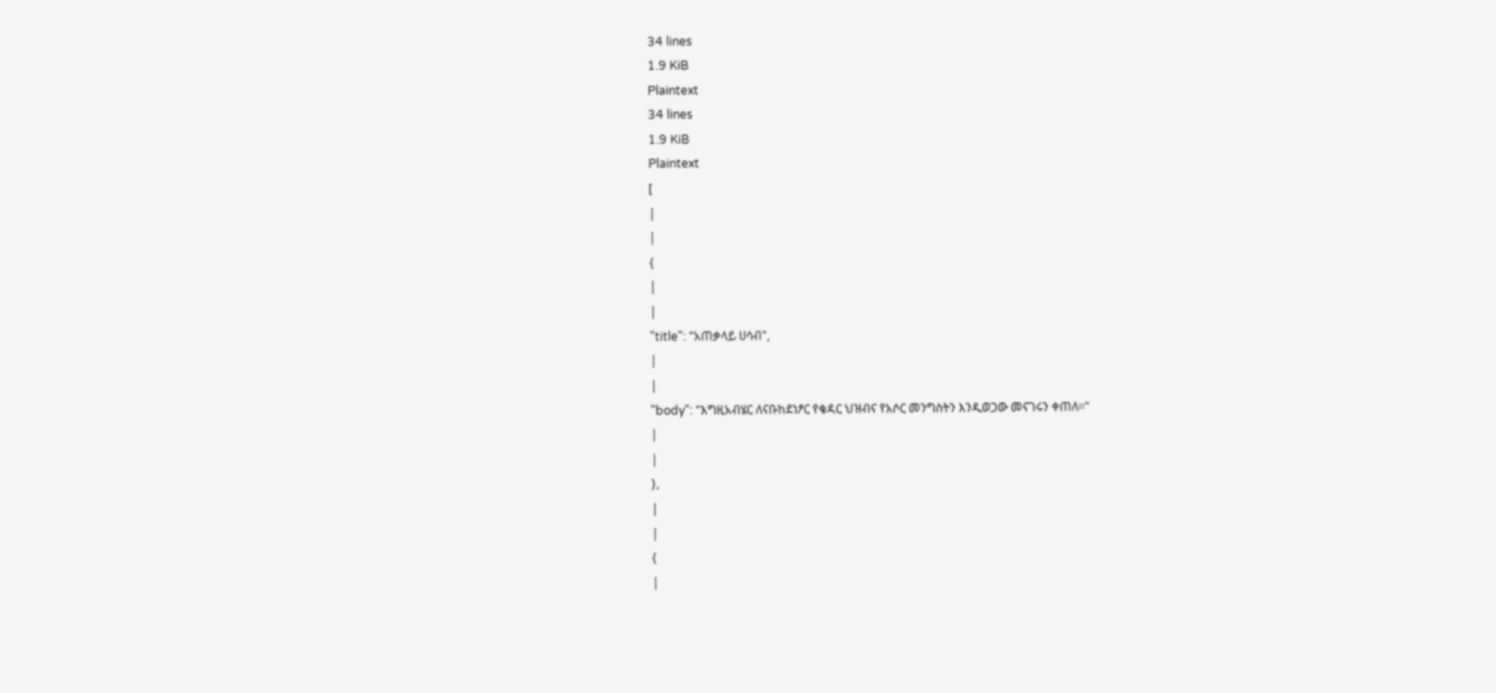34 lines
1.9 KiB
Plaintext
34 lines
1.9 KiB
Plaintext
[
|
|
{
|
|
"title": "አጠቃላይ ሀሳብ",
|
|
"body": "እግዚአብሄር ለናቡከደነፆር የቄዳር ህዝብና የአሶር መንግስትን እንዲወጋው መናገሩን ቀጠለ፡፡"
|
|
},
|
|
{
|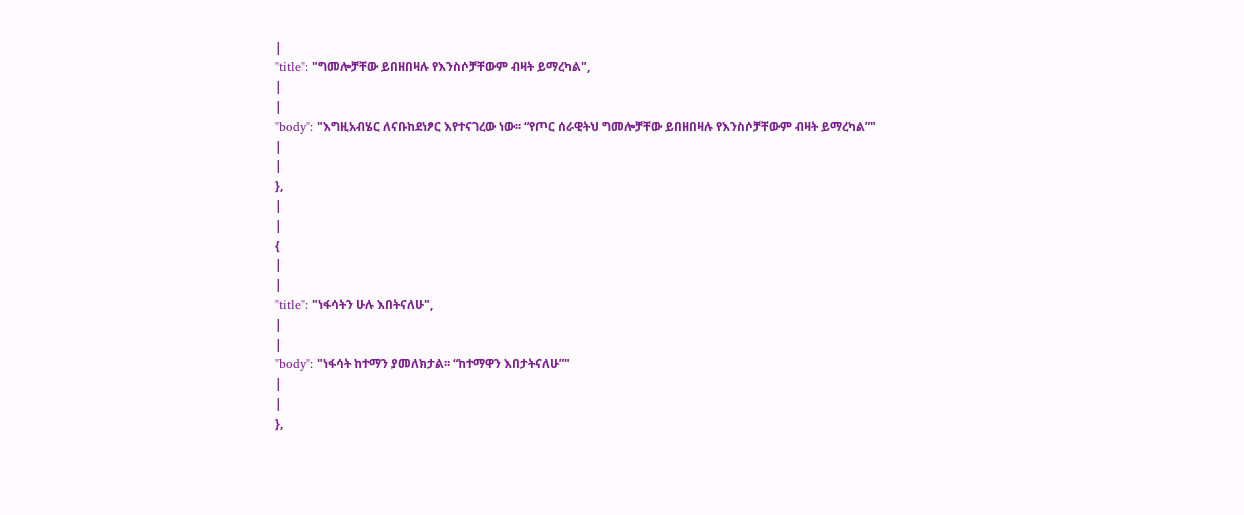|
"title": "ግመሎቻቸው ይበዘበዛሉ የእንስሶቻቸውም ብዛት ይማረካል",
|
|
"body": "እግዚአብሄር ለናቡከደነፆር እየተናገረው ነው፡፡ “የጦር ሰራዊትህ ግመሎቻቸው ይበዘበዛሉ የእንስሶቻቸውም ብዛት ይማረካል”"
|
|
},
|
|
{
|
|
"title": "ነፋሳትን ሁሉ እበትናለሁ",
|
|
"body": "ነፋሳት ከተማን ያመለክታል፡፡ “ከተማዋን እበታትናለሁ”"
|
|
},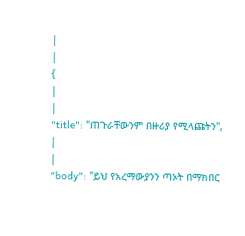|
|
{
|
|
"title": "ጠጉራቸውንም በዙሪያ የሚላጩትን",
|
|
"body": "ይህ የአረማውያንን ጣኦት በማክበር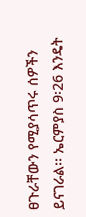ፀጉራቸውን የሚያሳጥሩ ሰዎችን ይናገራል፡፡ ኤርምያስ 9፡26 እንዴት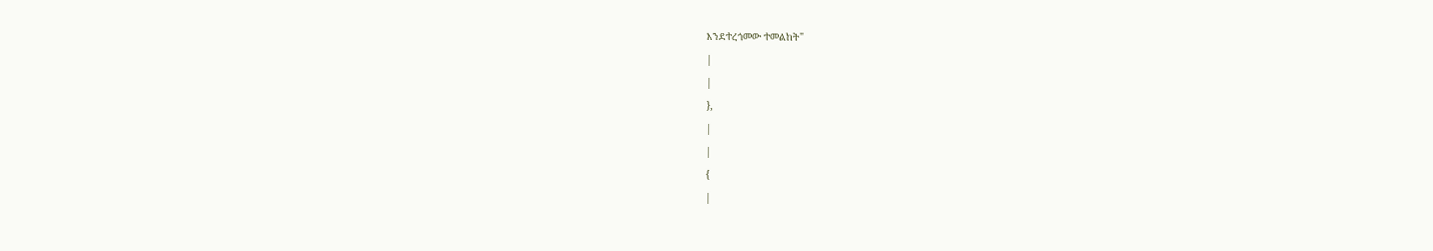እንደተረጎመው ተመልከት"
|
|
},
|
|
{
|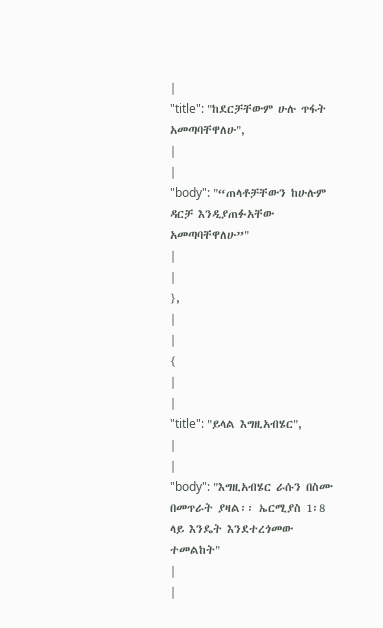|
"title": "ከደርቻቸውም ሁሉ ጥፋት አመጣባቸዋለሁ",
|
|
"body": "“ጠላቶቻቸውን ከሁሉም ዳርቻ እንዲያጠፉአቸው አመጣባቸዋለሁ”"
|
|
},
|
|
{
|
|
"title": "ይላል እግዚአብሄር",
|
|
"body": "እግዚአብሄር ራሱን በስሙ በመጥራት ያዛል፡፡ ኤርሚያስ 1፡8 ላይ እንዴት እንደተረጎመው ተመልከት"
|
|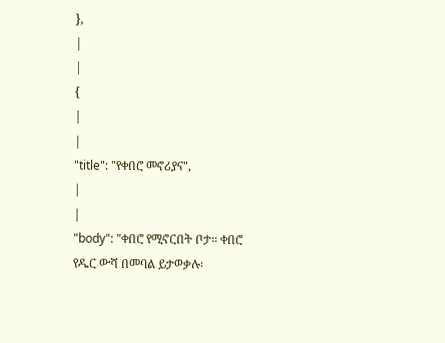},
|
|
{
|
|
"title": "የቀበሮ መኖሪያና",
|
|
"body": "ቀበሮ የሚኖርበት ቦታ፡፡ ቀበሮ የዱር ውሻ በመባል ይታወቃሉ፡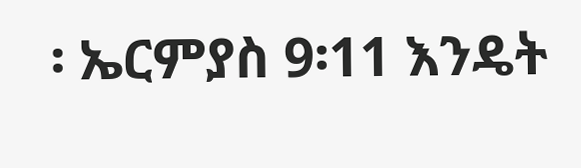፡ ኤርምያስ 9፡11 እንዴት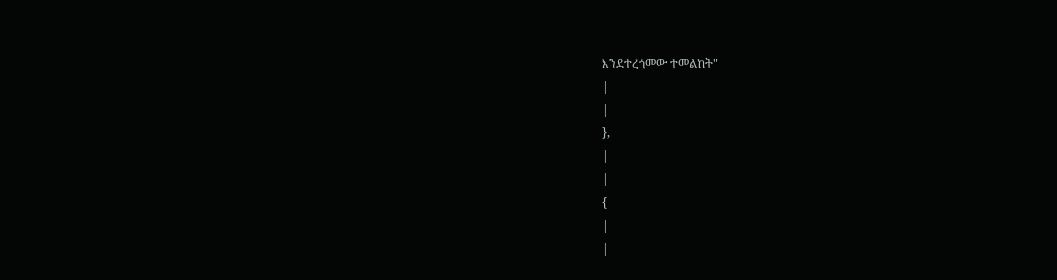እንደተረጎመው ተመልከት"
|
|
},
|
|
{
|
|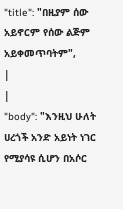"title": "በዚያም ሰው አይኖርም የሰው ልጅም አይቀመጥባትም",
|
|
"body": "እንዚህ ሁለት ሀረጎች አንድ አይነት ነገር የሚያሳዩ ሲሆን በአሶር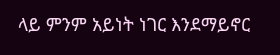ላይ ምንም አይነት ነገር እንደማይኖር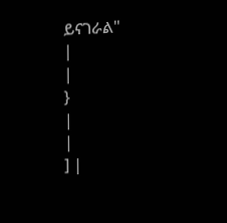ይናገራል"
|
|
}
|
|
] |